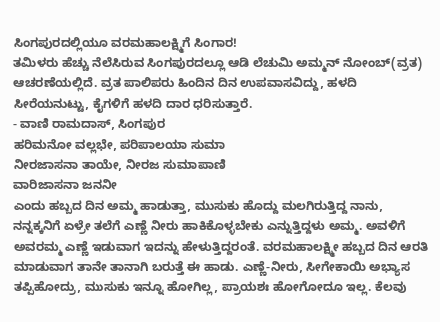ಸಿಂಗಪುರದಲ್ಲಿಯೂ ವರಮಹಾಲಕ್ಷ್ಮಿಗೆ ಸಿಂಗಾರ!
ತಮಿಳರು ಹೆಚ್ಚು ನೆಲೆಸಿರುವ ಸಿಂಗಪುರದಲ್ಲೂ ಆಡಿ ಲೆಚುಮಿ ಅಮ್ಮನ್ ನೋಂಬ್(ವ್ರತ) ಆಚರಣೆಯಲ್ಲಿದೆ. ವ್ರತ ಪಾಲಿಪರು ಹಿಂದಿನ ದಿನ ಉಪವಾಸವಿದ್ದು, ಹಳದಿ ಸೀರೆಯನುಟ್ಟು, ಕೈಗಳಿಗೆ ಹಳದಿ ದಾರ ಧರಿಸುತ್ತಾರೆ.
- ವಾಣಿ ರಾಮದಾಸ್, ಸಿಂಗಪುರ
ಹರಿಮನೋ ವಲ್ಲಭೇ, ಪರಿಪಾಲಯಾ ಸುಮಾ
ನೀರಜಾಸನಾ ತಾಯೇ, ನೀರಜ ಸುಮಾಪಾಣಿ
ವಾರಿಜಾಸನಾ ಜನನೀ
ಎಂದು ಹಬ್ಬದ ದಿನ ಅಮ್ಮ ಹಾಡುತ್ತಾ, ಮುಸುಕು ಹೊದ್ದು ಮಲಗಿರುತ್ತಿದ್ದ ನಾನು, ನನ್ನಕ್ಕನಿಗೆ ಏಳ್ರೇ ತಲೆಗೆ ಎಣ್ಣೆ ನೀರು ಹಾಕಿಕೊಳ್ಳಬೇಕು ಎನ್ನುತ್ತಿದ್ದಳು ಅಮ್ಮ. ಅವಳಿಗೆ ಅವರಮ್ಮ ಎಣ್ಣೆ ಇಡುವಾಗ ಇದನ್ನು ಹೇಳುತ್ತಿದ್ದರಂತೆ. ವರಮಹಾಲಕ್ಷ್ಮೀ ಹಬ್ಬದ ದಿನ ಆರತಿ ಮಾಡುವಾಗ ತಾನೇ ತಾನಾಗಿ ಬರುತ್ತೆ ಈ ಹಾಡು. ಎಣ್ಣೆ-ನೀರು, ಸೀಗೇಕಾಯಿ ಅಭ್ಯಾಸ ತಪ್ಪಿಹೋದ್ರು, ಮುಸುಕು ಇನ್ನೂ ಹೋಗಿಲ್ಲ, ಪ್ರಾಯಶಃ ಹೋಗೋದೂ ಇಲ್ಲ. ಕೆಲವು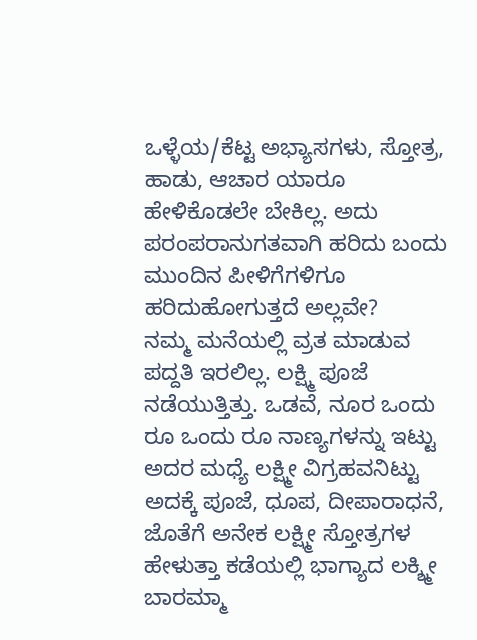ಒಳ್ಳೆಯ/ಕೆಟ್ಟ ಅಭ್ಯಾಸಗಳು, ಸ್ತೋತ್ರ, ಹಾಡು, ಆಚಾರ ಯಾರೂ ಹೇಳಿಕೊಡಲೇ ಬೇಕಿಲ್ಲ. ಅದು ಪರಂಪರಾನುಗತವಾಗಿ ಹರಿದು ಬಂದು ಮುಂದಿನ ಪೀಳಿಗೆಗಳಿಗೂ ಹರಿದುಹೋಗುತ್ತದೆ ಅಲ್ಲವೇ?
ನಮ್ಮ ಮನೆಯಲ್ಲಿ ವ್ರತ ಮಾಡುವ ಪದ್ದತಿ ಇರಲಿಲ್ಲ. ಲಕ್ಷ್ಮಿ ಪೂಜೆ ನಡೆಯುತ್ತಿತ್ತು. ಒಡವೆ, ನೂರ ಒಂದು ರೂ ಒಂದು ರೂ ನಾಣ್ಯಗಳನ್ನು ಇಟ್ಟು ಅದರ ಮಧ್ಯೆ ಲಕ್ಷ್ಮೀ ವಿಗ್ರಹವನಿಟ್ಟು ಅದಕ್ಕೆ ಪೂಜೆ, ಧೂಪ, ದೀಪಾರಾಧನೆ, ಜೊತೆಗೆ ಅನೇಕ ಲಕ್ಷ್ಮೀ ಸ್ತೋತ್ರಗಳ ಹೇಳುತ್ತಾ ಕಡೆಯಲ್ಲಿ ಭಾಗ್ಯಾದ ಲಕ್ಶ್ಮೀ ಬಾರಮ್ಮಾ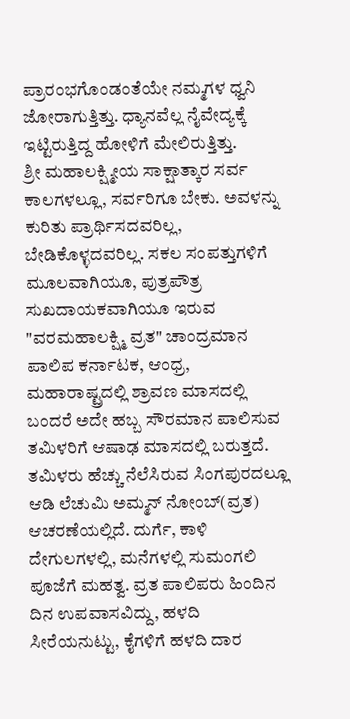ಪ್ರಾರಂಭಗೊಂಡಂತೆಯೇ ನಮ್ಮಗಳ ಧ್ವನಿ ಜೋರಾಗುತ್ತಿತ್ತು. ಧ್ಯಾನವೆಲ್ಲ ನೈವೇದ್ಯಕ್ಕೆ ಇಟ್ಟಿರುತ್ತಿದ್ದ ಹೋಳಿಗೆ ಮೇಲಿರುತ್ತಿತ್ತು.
ಶ್ರೀ ಮಹಾಲಕ್ಷ್ಮೀಯ ಸಾಕ್ಷಾತ್ಕಾರ ಸರ್ವ ಕಾಲಗಳಲ್ಲೂ, ಸರ್ವರಿಗೂ ಬೇಕು. ಅವಳನ್ನು ಕುರಿತು ಪ್ರಾರ್ಥಿಸದವರಿಲ್ಲ, ಬೇಡಿಕೊಳ್ಳದವರಿಲ್ಲ. ಸಕಲ ಸಂಪತ್ತುಗಳಿಗೆ ಮೂಲವಾಗಿಯೂ, ಪುತ್ರಪೌತ್ರ ಸುಖದಾಯಕವಾಗಿಯೂ ಇರುವ "ವರಮಹಾಲಕ್ಷ್ಮಿ ವ್ರತ" ಚಾಂದ್ರಮಾನ ಪಾಲಿಪ ಕರ್ನಾಟಕ, ಆಂಧ್ರ, ಮಹಾರಾಷ್ಟ್ರದಲ್ಲಿ ಶ್ರಾವಣ ಮಾಸದಲ್ಲಿ ಬಂದರೆ ಅದೇ ಹಬ್ಬ ಸೌರಮಾನ ಪಾಲಿಸುವ ತಮಿಳರಿಗೆ ಆಷಾಢ ಮಾಸದಲ್ಲಿ ಬರುತ್ತದೆ. ತಮಿಳರು ಹೆಚ್ಚು ನೆಲೆಸಿರುವ ಸಿಂಗಪುರದಲ್ಲೂ ಆಡಿ ಲೆಚುಮಿ ಅಮ್ಮನ್ ನೋಂಬ್(ವ್ರತ) ಆಚರಣೆಯಲ್ಲಿದೆ. ದುರ್ಗೆ, ಕಾಳಿ ದೇಗುಲಗಳಲ್ಲಿ, ಮನೆಗಳಲ್ಲಿ ಸುಮಂಗಲಿ ಪೂಜೆಗೆ ಮಹತ್ವ. ವ್ರತ ಪಾಲಿಪರು ಹಿಂದಿನ ದಿನ ಉಪವಾಸವಿದ್ದು, ಹಳದಿ ಸೀರೆಯನುಟ್ಟು, ಕೈಗಳಿಗೆ ಹಳದಿ ದಾರ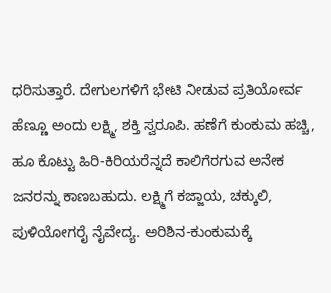ಧರಿಸುತ್ತಾರೆ. ದೇಗುಲಗಳಿಗೆ ಭೇಟಿ ನೀಡುವ ಪ್ರತಿಯೋರ್ವ ಹೆಣ್ಣೂ ಅಂದು ಲಕ್ಷ್ಮಿ, ಶಕ್ತಿ ಸ್ವರೂಪಿ. ಹಣೆಗೆ ಕುಂಕುಮ ಹಚ್ಚಿ, ಹೂ ಕೊಟ್ಟು ಹಿರಿ-ಕಿರಿಯರೆನ್ನದೆ ಕಾಲಿಗೆರಗುವ ಅನೇಕ ಜನರನ್ನು ಕಾಣಬಹುದು. ಲಕ್ಷ್ಮಿಗೆ ಕಜ್ಜಾಯ, ಚಕ್ಕುಲಿ, ಪುಳಿಯೋಗರೈ ನೈವೇದ್ಯ. ಅರಿಶಿನ-ಕುಂಕುಮಕ್ಕೆ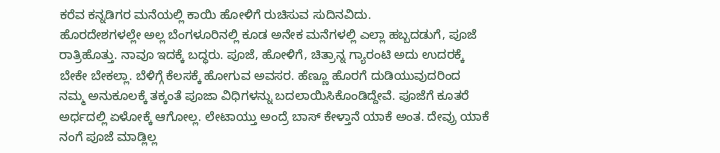ಕರೆವ ಕನ್ನಡಿಗರ ಮನೆಯಲ್ಲಿ ಕಾಯಿ ಹೋಳಿಗೆ ರುಚಿಸುವ ಸುದಿನವಿದು.
ಹೊರದೇಶಗಳಲ್ಲೇ ಅಲ್ಲ ಬೆಂಗಳೂರಿನಲ್ಲಿ ಕೂಡ ಅನೇಕ ಮನೆಗಳಲ್ಲಿ ಎಲ್ಲಾ ಹಬ್ಬದಡುಗೆ, ಪೂಜೆ ರಾತ್ರಿಹೊತ್ತು. ನಾವೂ ಇದಕ್ಕೆ ಬದ್ಧರು. ಪೂಜೆ, ಹೋಳಿಗೆ, ಚಿತ್ರಾನ್ನ ಗ್ಯಾರಂಟಿ ಅದು ಉದರಕ್ಕೆ ಬೇಕೇ ಬೇಕಲ್ಲಾ. ಬೆಳಿಗ್ಗೆ ಕೆಲಸಕ್ಕೆ ಹೋಗುವ ಅವಸರ. ಹೆಣ್ಣೂ ಹೊರಗೆ ದುಡಿಯುವುದರಿಂದ ನಮ್ಮ ಅನುಕೂಲಕ್ಕೆ ತಕ್ಕಂತೆ ಪೂಜಾ ವಿಧಿಗಳನ್ನು ಬದಲಾಯಿಸಿಕೊಂಡಿದ್ದೇವೆ. ಪೂಜೆಗೆ ಕೂತರೆ ಅರ್ಧದಲ್ಲಿ ಏಳೋಕ್ಕೆ ಆಗೋಲ್ಲ. ಲೇಟಾಯ್ತು ಅಂದ್ರೆ ಬಾಸ್ ಕೇಳ್ತಾನೆ ಯಾಕೆ ಅಂತ. ದೇವ್ರು ಯಾಕೆ ನಂಗೆ ಪೂಜೆ ಮಾಡ್ಲಿಲ್ಲ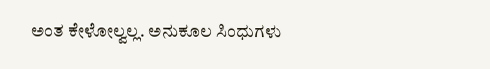ಅಂತ ಕೇಳೋಲ್ವಲ್ಲ. ಅನುಕೂಲ ಸಿಂಧುಗಳು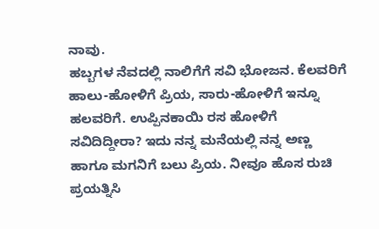ನಾವು.
ಹಬ್ಬಗಳ ನೆವದಲ್ಲಿ ನಾಲಿಗೆಗೆ ಸವಿ ಭೋಜನ. ಕೆಲವರಿಗೆ ಹಾಲು-ಹೋಳಿಗೆ ಪ್ರಿಯ, ಸಾರು-ಹೋಳಿಗೆ ಇನ್ನೂ ಹಲವರಿಗೆ. ಉಪ್ಪಿನಕಾಯಿ ರಸ ಹೋಳಿಗೆ ಸವಿದಿದ್ದೀರಾ? ಇದು ನನ್ನ ಮನೆಯಲ್ಲಿ ನನ್ನ ಅಣ್ಣ ಹಾಗೂ ಮಗನಿಗೆ ಬಲು ಪ್ರಿಯ. ನೀವೂ ಹೊಸ ರುಚಿ ಪ್ರಯತ್ನಿಸಿ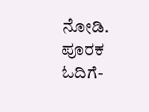ನೋಡಿ.
ಪೂರಕ ಓದಿಗೆ-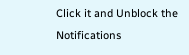Click it and Unblock the Notifications